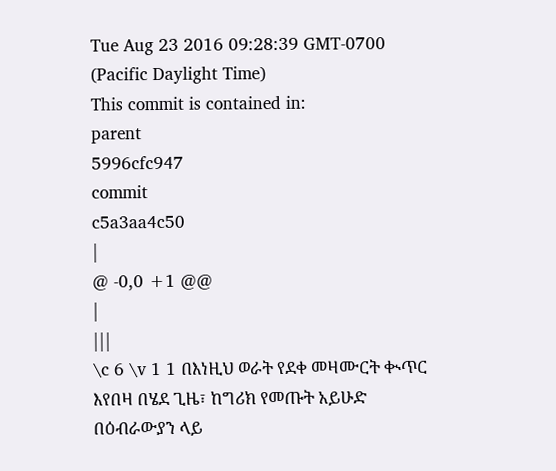Tue Aug 23 2016 09:28:39 GMT-0700 (Pacific Daylight Time)
This commit is contained in:
parent
5996cfc947
commit
c5a3aa4c50
|
@ -0,0 +1 @@
|
|||
\c 6 \v 1 1 በእነዚህ ወራት የደቀ መዛሙርት ቊጥር እየበዛ በሄደ ጊዜ፣ ከግሪክ የመጡት አይሁድ በዕብራውያን ላይ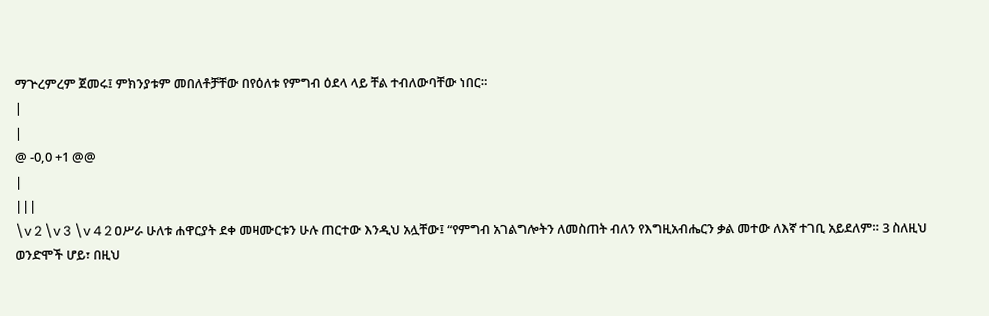ማጕረምረም ጀመሩ፤ ምክንያቱም መበለቶቻቸው በየዕለቱ የምግብ ዕደላ ላይ ቸል ተብለውባቸው ነበር።
|
|
@ -0,0 +1 @@
|
|||
\v 2 \v 3 \v 4 2 ዐሥራ ሁለቱ ሐዋርያት ደቀ መዛሙርቱን ሁሉ ጠርተው እንዲህ አሏቸው፤ “የምግብ አገልግሎትን ለመስጠት ብለን የእግዚአብሔርን ቃል መተው ለእኛ ተገቢ አይደለም። 3 ስለዚህ ወንድሞች ሆይ፣ በዚህ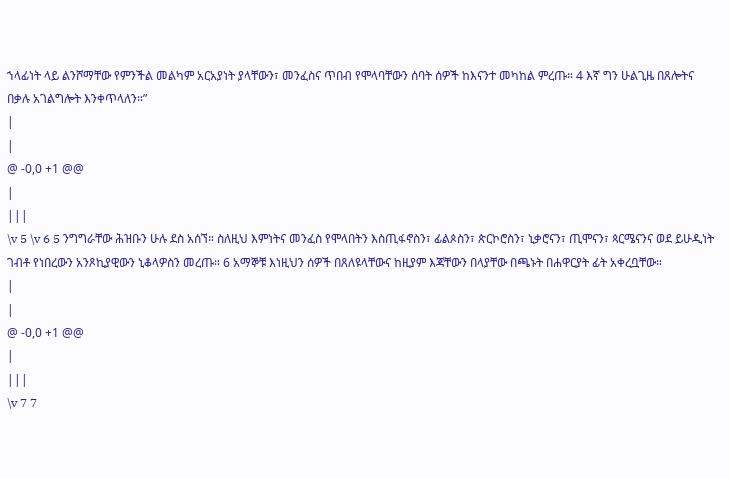ኀላፊነት ላይ ልንሾማቸው የምንችል መልካም አርአያነት ያላቸውን፣ መንፈስና ጥበብ የሞላባቸውን ሰባት ሰዎች ከእናንተ መካከል ምረጡ። 4 እኛ ግን ሁልጊዜ በጸሎትና በቃሉ አገልግሎት እንቀጥላለን።”
|
|
@ -0,0 +1 @@
|
|||
\v 5 \v 6 5 ንግግራቸው ሕዝቡን ሁሉ ደስ አሰኘ። ስለዚህ እምነትና መንፈስ የሞላበትን እስጢፋኖስን፣ ፊልጶስን፣ ጵርኮሮስን፣ ኒቃሮናን፣ ጢሞናን፣ ጳርሜናንና ወደ ይሁዲነት ገብቶ የነበረውን አንጾኪያዊውን ኒቆላዎስን መረጡ። 6 አማኞቹ እነዚህን ሰዎች በጸለዩላቸውና ከዚያም እጃቸውን በላያቸው በጫኑት በሐዋርያት ፊት አቀረቧቸው።
|
|
@ -0,0 +1 @@
|
|||
\v 7 7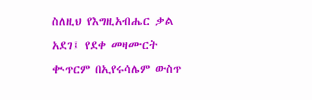ስለዚህ የእግዚአብሔር ቃል አደገ፤ የደቀ መዛሙርት ቊጥርም በኢየሩሳሌም ውስጥ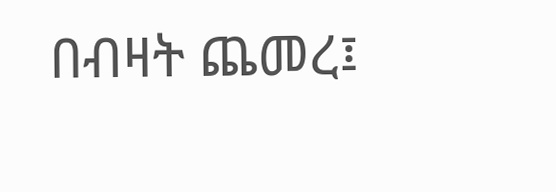በብዛት ጨመረ፤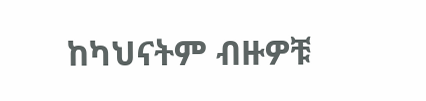ከካህናትም ብዙዎቹ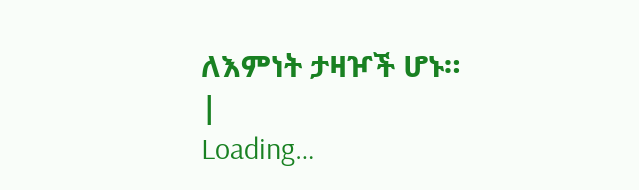ለእምነት ታዛዦች ሆኑ።
|
Loading…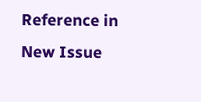Reference in New Issue